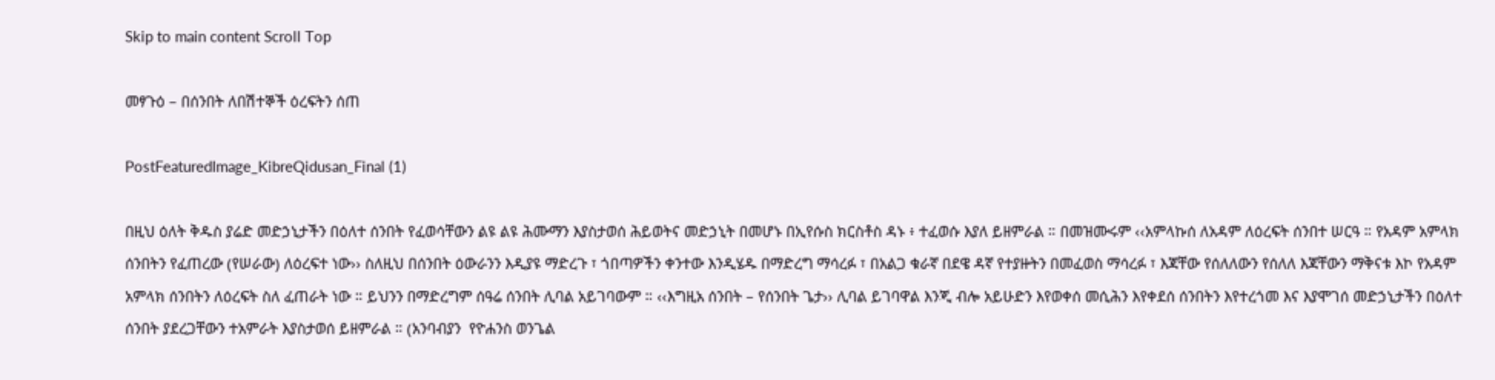Skip to main content Scroll Top

መፃጉዕ – በሰንበት ለበሽተኞች ዕረፍትን ሰጠ

PostFeaturedImage_KibreQidusan_Final (1)

በዚህ ዕለት ቅዱስ ያሬድ መድኃኒታችን በዕለተ ሰንበት የፈወሳቸውን ልዩ ልዩ ሕሙማን እያስታወሰ ሕይወትና መድኃኒት በመሆኑ በኢየሱስ ክርስቶስ ዳኑ ፥ ተፈወሱ እያለ ይዘምራል ። በመዝሙሩም ‹‹አምላኩሰ ለአዳም ለዕረፍት ሰንበተ ሠርዓ ። የአዳም አምላክ ሰንበትን የፈጠረው (የሠራው) ለዕረፍተ ነው›› ስለዚህ በሰንበት ዕውራንን እዲያዩ ማድረጉ ፣ ጎበጣዎችን ቀንተው እንዲሄዱ በማድረግ ማሳረፉ ፣ በአልጋ ቁራኛ በደዌ ዳኛ የተያዙትን በመፈወስ ማሳረፉ ፣ እጃቸው የሰለለውን የሰለለ እጃቸውን ማቅናቱ እኮ የአዳም አምላክ ሰንበትን ለዕረፍት ስለ ፈጠራት ነው ። ይህንን በማድረግም ሰዓሬ ሰንበት ሊባል አይገባውም ። ‹‹እግዚአ ሰንበት – የሰንበት ጌታ›› ሊባል ይገባዋል እንጂ ብሎ አይሁድን እየወቀሰ መሲሕን እየቀደሰ ሰንበትን እየተረጎመ እና እያሞገሰ መድኃኒታችን በዕለተ ሰንበት ያደረጋቸውን ተአምራት እያስታወሰ ይዘምራል ። (አንባብያን  የዮሐንስ ወንጌል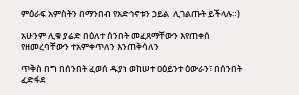ምዕራፍ አምስትን በማንበብ የአድኅኖቱን ኃይል  ሊገልጡት ይችላሉ።)

አሁንም ሊቁ ያሬድ በዕለተ ሰንበት መፈጸማቸውን እየጠቀሰ የዘመረባቸውን ተአምቀጥለን እንጠቅሳለን

ጥቅስ በግ በሰንበት ፈወሰ ዱያነ ወከሠተ ዐዕይንተ ዕውራን፣ በሰንበት ፈድፋደ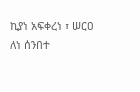ኪያነ አፍቀረነ ፣ ሠርዐ  ለነ ሰንበተ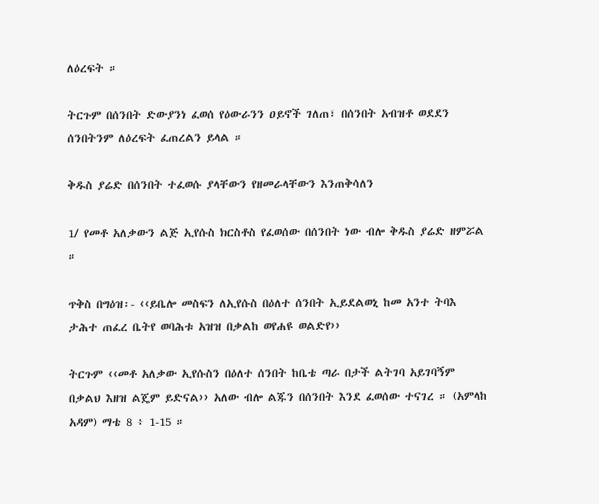ለዕረፍት ።

ትርጉም በሰንበት ድውያንነ ፈወሰ የዕውራንን ዐይኖች ገለጠ፣ በሰንበት አብዝቶ ወደደን ሰንበትንም ለዕረፍት ፈጠረልን ይላል ።

ቅዱስ ያሬድ በሰንበት ተፈወሱ ያላቸውን የዘመራላቸውን እንጠቅሳለን

1/ የመቶ አለቃውን ልጅ ኢየሱስ ክርስቶስ የፈወሰው በሰንበት ነው ብሎ ቅዱስ ያሬድ ዘምሯል ።

ጥቅስ በግዕዝ፡- ‹‹ይቤሎ መስፍን ለኢየሱስ በዕለተ ሰንበት ኢይደልወኒ ከመ አንተ ትባእ ታሕተ ጠፈረ ቤትየ ወባሕቱ አዝዝ በቃልከ ወየሐዩ ወልድየ››

ትርጉም ‹‹መቶ አለቃው ኢየሱስን በዕለተ ሰንበት ከቤቴ ጣራ በታች ልትገባ አይገባኝም በቃልህ እዘዝ ልጄም ይድናል›› አለው ብሎ ልጁን በሰንበት እንደ ፈወሰው ተናገረ ። (አምላከ አዳም) ማቴ 8 ፥ 1-15 ።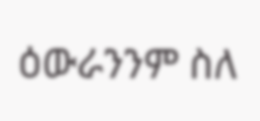ዕውራንንም ስለ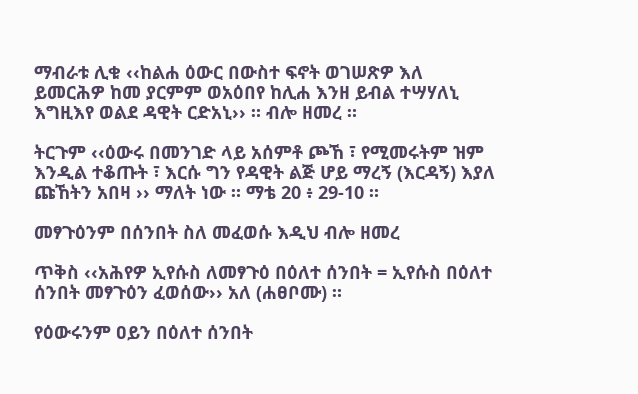ማብራቱ ሊቁ ‹‹ከልሐ ዕውር በውስተ ፍኖት ወገሠጽዎ እለ ይመርሕዎ ከመ ያርምም ወአዕበየ ከሊሐ እንዘ ይብል ተሣሃለኒ እግዚእየ ወልደ ዳዊት ርድአኒ›› ። ብሎ ዘመረ ።

ትርጉም ‹‹ዕውሩ በመንገድ ላይ አሰምቶ ጮኸ ፣ የሚመሩትም ዝም እንዲል ተቆጡት ፣ እርሱ ግን የዳዊት ልጅ ሆይ ማረኝ (እርዳኝ) እያለ ጩኸትን አበዛ ›› ማለት ነው ። ማቴ 20 ፥ 29-10 ።

መፃጉዕንም በሰንበት ስለ መፈወሱ እዲህ ብሎ ዘመረ

ጥቅስ ‹‹አሕየዎ ኢየሱስ ለመፃጉዕ በዕለተ ሰንበት = ኢየሱስ በዕለተ ሰንበት መፃጉዕን ፈወሰው›› አለ (ሐፀቦሙ) ።

የዕውሩንም ዐይን በዕለተ ሰንበት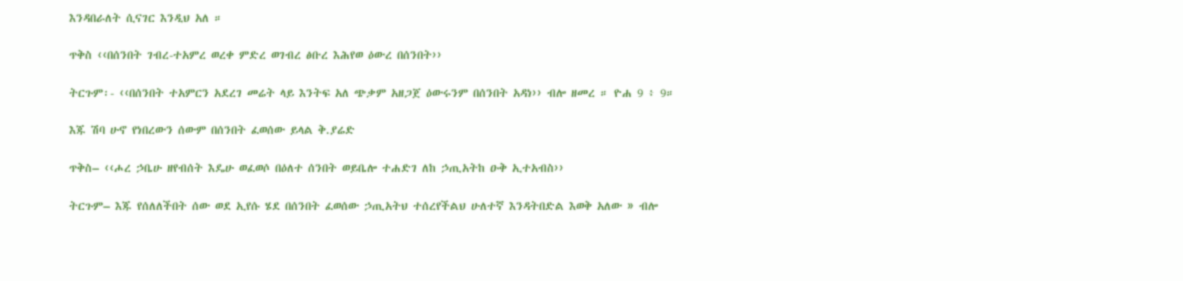እንዳበራለት ሲናገር እንዲህ አለ ።

ጥቅስ ‹‹በሰንበት ገብረ-ተአምረ ወረቀ ምድረ ወገብረ ፅቡረ እሕየወ ዕውረ በሰንበት››

ትርጉም፡- ‹‹በሰንበት ተአምርን አደረገ መሬት ላይ እንትፍ አለ ጭቃም አዘጋጀ ዕውሩንም በሰንበት አዳነ›› ብሎ ዘመረ ። ዮሐ 9 ፥ 9።

እጁ ሽባ ሁኖ የነበረውን ሰውም በሰንበት ፈወሰው ይላል ቅ.ያሬድ

ጥቅስ– ‹‹ሖረ ኃቤሁ ዘየብሰት እዴሁ ወፈወሶ በዕለተ ሰንበት ወይቤሎ ተሐድገ ለከ ኃጢአትከ ዑቅ ኢተአብስ››

ትርጉም– እጁ የሰለለችበት ሰው ወደ ኢየሱ ሄደ በሰንበት ፈወሰው ኃጢአትህ ተሰረየችልህ ሁለተኛ እንዳትበድል እወቅ አለው » ብሎ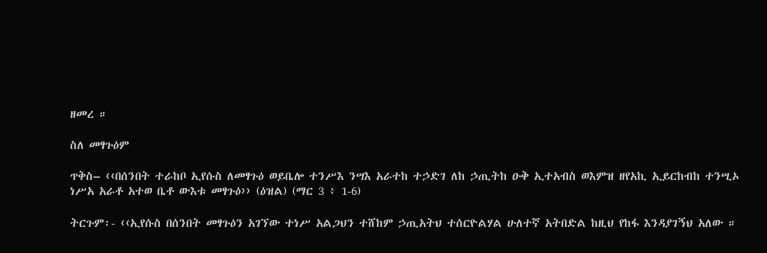ዘመረ ።

ስለ መፃጉዕም

ጥቅስ– ‹‹በሰንበት ተራከቦ ኢየሱስ ለመፃጉዕ ወይቤሎ ተንሥእ ንሣእ አራተከ ተኃድገ ለከ ኃጢትከ ዑቅ ኢተአብስ ወእምዝ ዘየአኪ ኢይርከብከ ተንሢኦ ነሥአ አራቶ አተወ ቤቶ ውእቱ መፃጉዕ›› (ዕዝል) (ማር 3 ፥ 1-6)

ትርጉም፡- ‹‹ኢየሱስ በሰንበት መፃጉዕን አገኘው ተነሥ አልጋህን ተሸከም ኃጢአትህ ተሰርዮልሃል ሁለተኛ አትበድል ከዚህ የከፋ እንዳያገኝህ አለው ።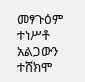መፃጉዕም ተነሥቶ አልጋውን ተሸክሞ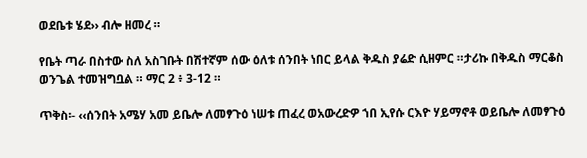ወደቤቱ ሄደ›› ብሎ ዘመረ ።

የቤት ጣራ በስተው ስለ አስገቡት በሽተኛም ሰው ዕለቱ ሰንበት ነበር ይላል ቅዱስ ያሬድ ሲዘምር ።ታሪኩ በቅዱስ ማርቆስ ወንጌል ተመዝግቧል ። ማር 2 ፥ 3-12 ።

ጥቅስ፡- ‹‹ሰንበት አሜሃ አመ ይቤሎ ለመፃጉዕ ነሠቱ ጠፈረ ወአውረድዎ ኀበ ኢየሱ ርእዮ ሃይማኖቶ ወይቤሎ ለመፃጉዕ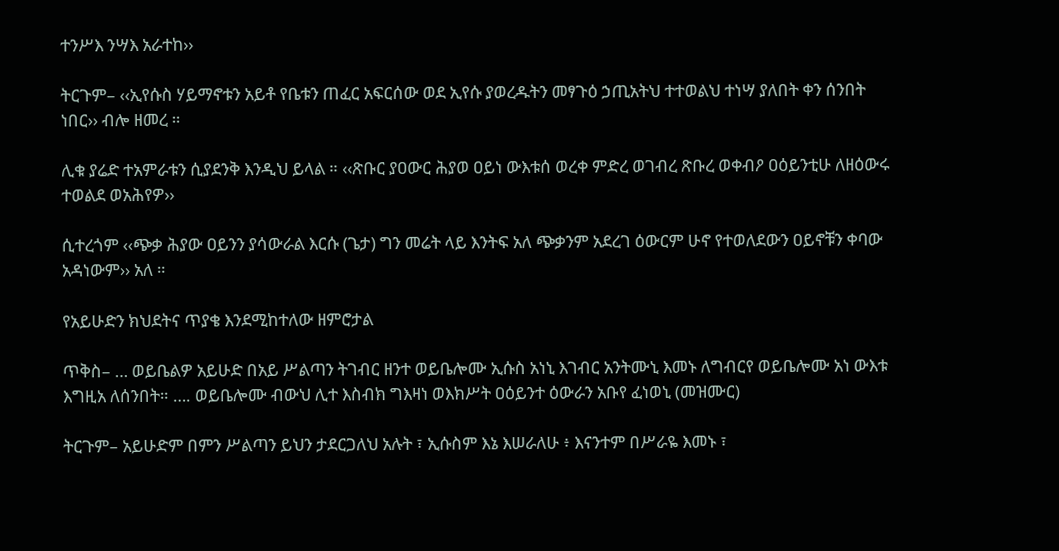ተንሥእ ንሣእ አራተከ››

ትርጉም– ‹‹ኢየሱስ ሃይማኖቱን አይቶ የቤቱን ጠፈር አፍርሰው ወደ ኢየሱ ያወረዱትን መፃጉዕ ኃጢአትህ ተተወልህ ተነሣ ያለበት ቀን ሰንበት ነበር›› ብሎ ዘመረ ።

ሊቁ ያሬድ ተአምራቱን ሲያደንቅ እንዲህ ይላል ። ‹‹ጽቡር ያዐውር ሕያወ ዐይነ ውእቱሰ ወረቀ ምድረ ወገብረ ጽቡረ ወቀብዖ ዐዕይንቲሁ ለዘዕውሩ ተወልደ ወአሕየዎ››

ሲተረጎም ‹‹ጭቃ ሕያው ዐይንን ያሳውራል እርሱ (ጌታ) ግን መሬት ላይ እንትፍ አለ ጭቃንም አደረገ ዕውርም ሁኖ የተወለደውን ዐይኖቹን ቀባው አዳነውም›› አለ ።

የአይሁድን ክህደትና ጥያቄ እንደሚከተለው ዘምሮታል

ጥቅስ– … ወይቤልዎ አይሁድ በአይ ሥልጣን ትገብር ዘንተ ወይቤሎሙ ኢሱስ አነኒ እገብር አንትሙኒ እመኑ ለግብርየ ወይቤሎሙ አነ ውእቱ እግዚአ ለሰንበት። …. ወይቤሎሙ ብውህ ሊተ እስብክ ግእዛነ ወእክሥት ዐዕይንተ ዕውራን አቡየ ፈነወኒ (መዝሙር)

ትርጉም– አይሁድም በምን ሥልጣን ይህን ታደርጋለህ አሉት ፣ ኢሱስም እኔ እሠራለሁ ፥ እናንተም በሥራዬ እመኑ ፣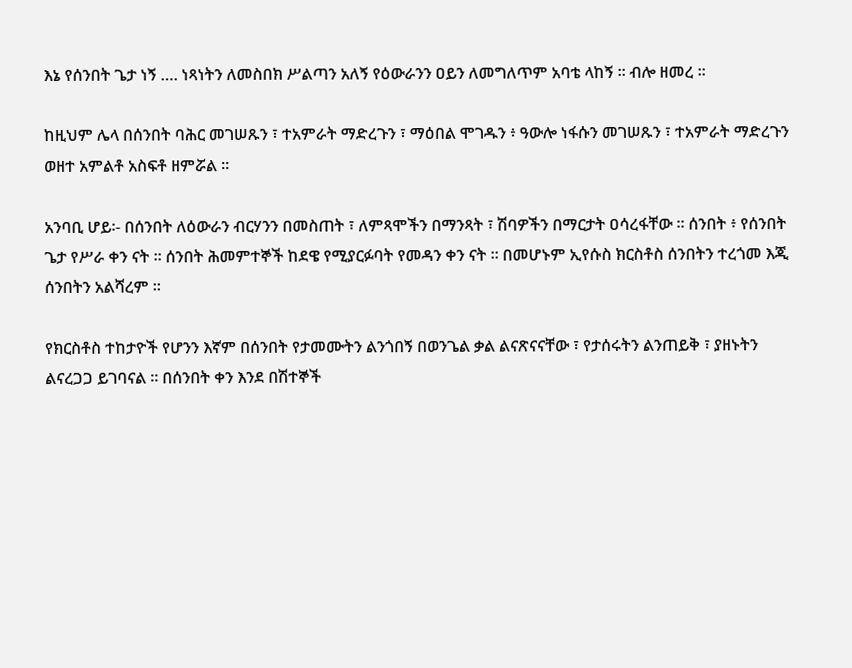እኔ የሰንበት ጌታ ነኝ …. ነጻነትን ለመስበክ ሥልጣን አለኝ የዕውራንን ዐይን ለመግለጥም አባቴ ላከኝ ። ብሎ ዘመረ ።

ከዚህም ሌላ በሰንበት ባሕር መገሠጹን ፣ ተአምራት ማድረጉን ፣ ማዕበል ሞገዱን ፥ ዓውሎ ነፋሱን መገሠጹን ፣ ተአምራት ማድረጉን ወዘተ አምልቶ አስፍቶ ዘምሯል ።

አንባቢ ሆይ፡- በሰንበት ለዕውራን ብርሃንን በመስጠት ፣ ለምጻሞችን በማንጻት ፣ ሽባዎችን በማርታት ዐሳረፋቸው ። ሰንበት ፥ የሰንበት ጌታ የሥራ ቀን ናት ። ሰንበት ሕመምተኞች ከደዌ የሚያርፉባት የመዳን ቀን ናት ። በመሆኑም ኢየሱስ ክርስቶስ ሰንበትን ተረጎመ እጂ ሰንበትን አልሻረም ።

የክርስቶስ ተከታዮች የሆንን እኛም በሰንበት የታመሙትን ልንጎበኝ በወንጌል ቃል ልናጽናናቸው ፣ የታሰሩትን ልንጠይቅ ፣ ያዘኑትን ልናረጋጋ ይገባናል ። በሰንበት ቀን እንደ በሽተኞች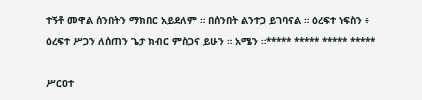ተኝቶ መዋል ሰንበትን ማክበር አይደለም ። በሰንበት ልንተጋ ይገባናል ። ዕረፍተ ነፍስን ፥ ዕረፍተ ሥጋን ለሰጠን ጌታ ክብር ምስጋና ይሁን ። አሜን ።***** ***** ***** *****

ሥርዐተ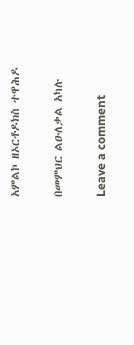አምልኮ ዘኦርቶዶክስ ተዋሕዶ

በመምህር ልዑለቃል አካሉ

Leave a comment